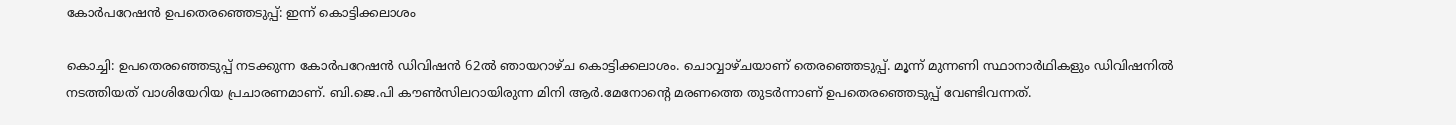കോർപറേഷൻ ഉപതെരഞ്ഞെടുപ്പ്: ഇന്ന് കൊട്ടിക്കലാശം

കൊച്ചി: ഉപതെരഞ്ഞെടുപ്പ് നടക്കുന്ന കോർപറേഷൻ ഡിവിഷൻ 62ൽ ഞായറാഴ്ച കൊട്ടിക്കലാശം. ചൊവ്വാഴ്ചയാണ് തെരഞ്ഞെടുപ്പ്. മൂന്ന് മുന്നണി സ്ഥാനാർഥികളും ഡിവിഷനിൽ നടത്തിയത് വാശിയേറിയ പ്രചാരണമാണ്. ബി.ജെ.പി കൗണ്‍സിലറായിരുന്ന മിനി ആര്‍.മേനോന്‍റെ മരണത്തെ തുടർന്നാണ് ഉപതെരഞ്ഞെടുപ്പ് വേണ്ടിവന്നത്.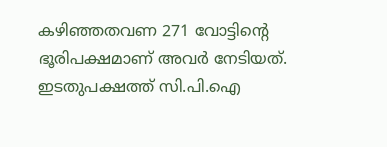കഴിഞ്ഞതവണ 271 വോട്ടിന്‍റെ ഭൂരിപക്ഷമാണ് അവർ നേടിയത്. ഇടതുപക്ഷത്ത് സി.പി.ഐ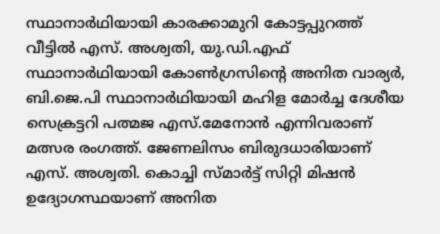സ്ഥാനാർഥിയായി കാരക്കാമുറി കോട്ടപ്പുറത്ത് വീട്ടിൽ എസ്. അശ്വതി, യു.ഡി.എഫ് സ്ഥാനാർഥിയായി കോൺഗ്രസിന്‍റെ അനിത വാര്യർ, ബി.ജെ.പി സ്ഥാനാർഥിയായി മഹിള മോർച്ച ദേശീയ സെക്രട്ടറി പത്മജ എസ്.മേനോൻ എന്നിവരാണ് മത്സര രംഗത്ത്. ജേണലിസം ബിരുദധാരിയാണ് എസ്. അശ്വതി. കൊച്ചി സ്മാർട്ട് സിറ്റി മിഷൻ ഉദ്യോഗസ്ഥയാണ് അനിത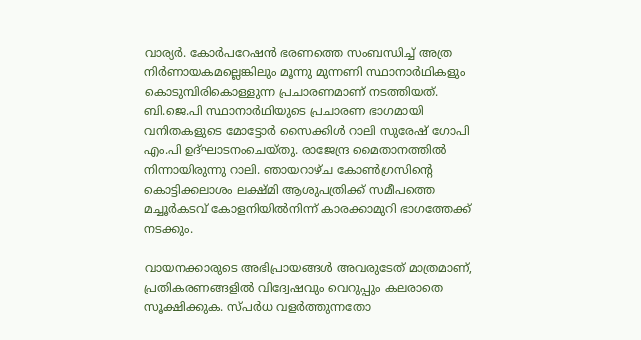വാര്യർ. കോർപറേഷൻ ഭരണത്തെ സംബന്ധിച്ച് അത്ര നിർണായകമല്ലെങ്കിലും മൂന്നു മുന്നണി സ്ഥാനാർഥികളും കൊടുമ്പിരികൊള്ളുന്ന പ്രചാരണമാണ് നടത്തിയത്. ബി.ജെ.പി സ്ഥാനാർഥിയുടെ പ്രചാരണ ഭാഗമായി വനിതകളുടെ മോട്ടോർ സൈക്കിൾ റാലി സുരേഷ് ഗോപി എം.പി ഉദ്ഘാടനംചെയ്തു. രാജേന്ദ്ര മൈതാനത്തിൽ നിന്നായിരുന്നു റാലി. ഞായറാഴ്ച കോൺഗ്രസിന്‍റെ കൊട്ടിക്കലാശം ലക്ഷ്മി ആശുപത്രിക്ക് സമീപത്തെ മച്ചൂർകടവ് കോളനിയിൽനിന്ന് കാരക്കാമുറി ഭാഗത്തേക്ക് നടക്കും.

വായനക്കാരുടെ അഭിപ്രായങ്ങള്‍ അവരുടേത് മാത്രമാണ്, പ്രതികരണങ്ങളിൽ വിദ്വേഷവും വെറുപ്പും കലരാതെ സൂക്ഷിക്കുക. സ്പർധ വളർത്തുന്നതോ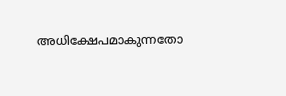അധിക്ഷേപമാകുന്നതോ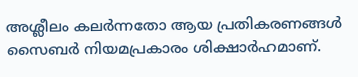അശ്ലീലം കലർന്നതോ ആയ പ്രതികരണങ്ങൾ സൈബർ നിയമപ്രകാരം ശിക്ഷാർഹമാണ്.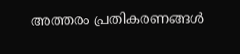അത്തരം പ്രതികരണങ്ങൾ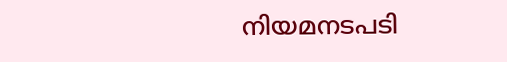നിയമനടപടി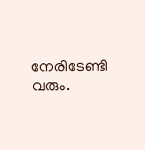നേരിടേണ്ടി വരും.